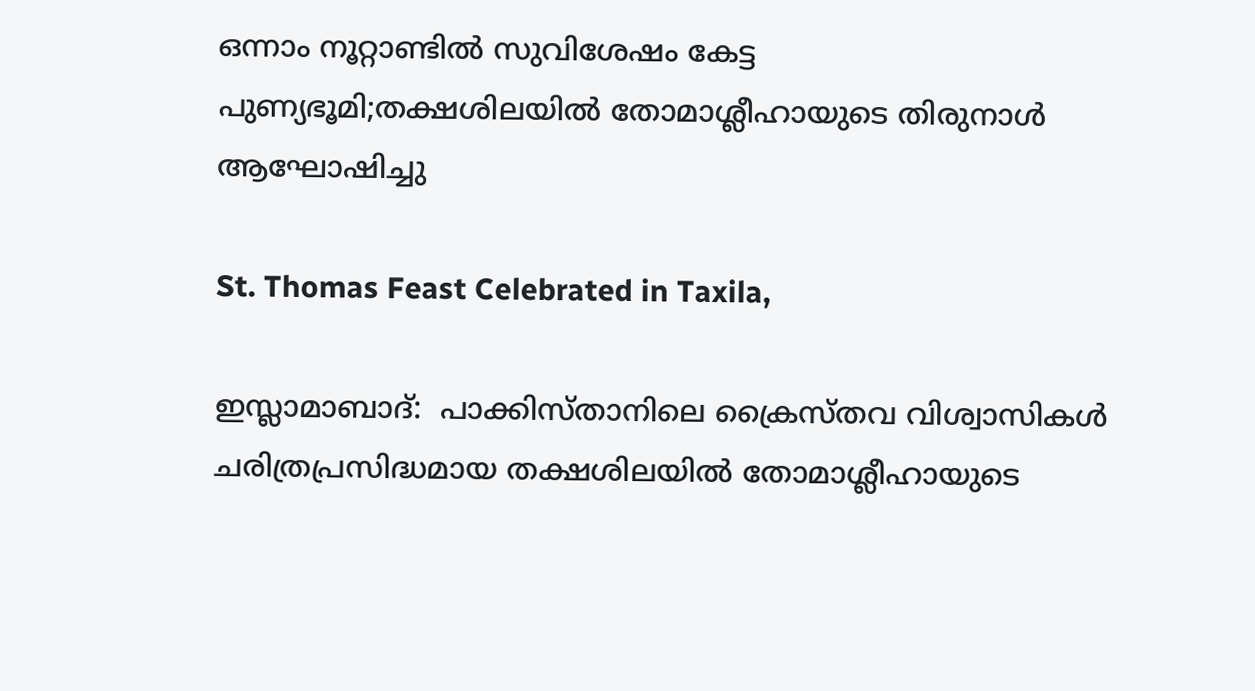ഒന്നാം നൂറ്റാണ്ടില്‍ സുവിശേഷം കേട്ട പുണ്യഭൂമി;തക്ഷശിലയില്‍ തോമാശ്ലീഹായുടെ തിരുനാള്‍ ആഘോഷിച്ചു

St. Thomas Feast Celebrated in Taxila,

ഇസ്ലാമാബാദ്:  പാക്കിസ്താനിലെ ക്രൈസ്തവ വിശ്വാസികള്‍ ചരിത്രപ്രസിദ്ധമായ തക്ഷശിലയില്‍ തോമാശ്ലീഹായുടെ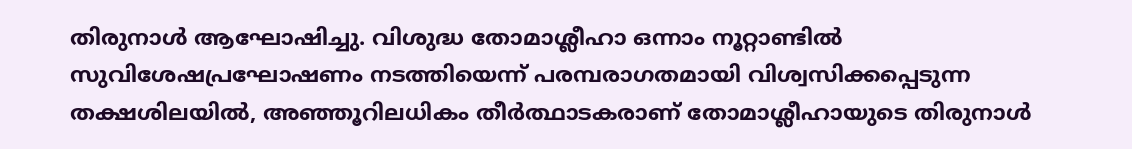തിരുനാള്‍ ആഘോഷിച്ചു. വിശുദ്ധ തോമാശ്ലീഹാ ഒന്നാം നൂറ്റാണ്ടില്‍ സുവിശേഷപ്രഘോഷണം നടത്തിയെന്ന് പരമ്പരാഗതമായി വിശ്വസിക്കപ്പെടുന്ന തക്ഷശിലയില്‍, അഞ്ഞൂറിലധികം തീര്‍ത്ഥാടകരാണ് തോമാശ്ലീഹായുടെ തിരുനാള്‍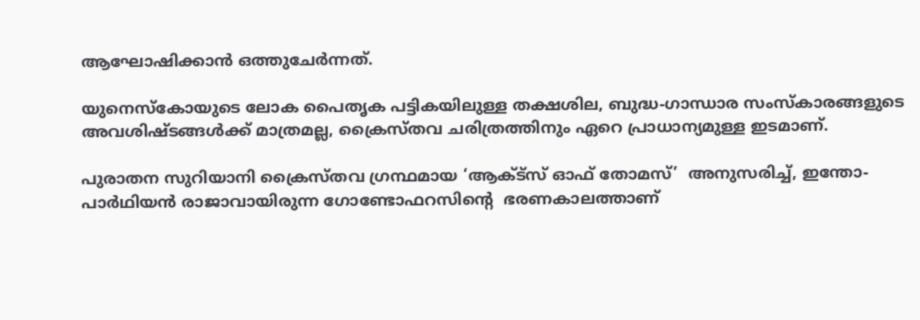ആഘോഷിക്കാന്‍ ഒത്തുചേര്‍ന്നത്.

യുനെസ്‌കോയുടെ ലോക പൈതൃക പട്ടികയിലുള്ള തക്ഷശില, ബുദ്ധ-ഗാന്ധാര സംസ്‌കാരങ്ങളുടെ അവശിഷ്ടങ്ങള്‍ക്ക് മാത്രമല്ല, ക്രൈസ്തവ ചരിത്രത്തിനും ഏറെ പ്രാധാന്യമുള്ള ഇടമാണ്.

പുരാതന സുറിയാനി ക്രൈസ്തവ ഗ്രന്ഥമായ ‘ആക്ട്‌സ് ഓഫ് തോമസ്’  അനുസരിച്ച്, ഇന്തോ-പാര്‍ഥിയന്‍ രാജാവായിരുന്ന ഗോണ്ടോഫറസിന്റെ  ഭരണകാലത്താണ്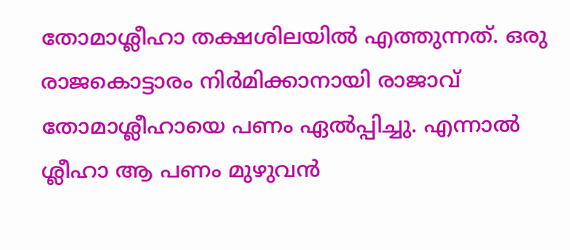തോമാശ്ലീഹാ തക്ഷശിലയില്‍ എത്തുന്നത്. ഒരു രാജകൊട്ടാരം നിര്‍മിക്കാനായി രാജാവ് തോമാശ്ലീഹായെ പണം ഏല്‍പ്പിച്ചു. എന്നാല്‍ ശ്ലീഹാ ആ പണം മുഴുവന്‍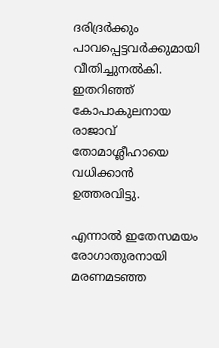ദരിദ്രര്‍ക്കും പാവപ്പെട്ടവര്‍ക്കുമായി വീതിച്ചുനല്‍കി. ഇതറിഞ്ഞ് കോപാകുലനായ രാജാവ് തോമാശ്ലീഹായെ വധിക്കാന്‍ ഉത്തരവിട്ടു.

എന്നാല്‍ ഇതേസമയം രോഗാതുരനായി മരണമടഞ്ഞ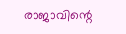രാജാവിന്റെ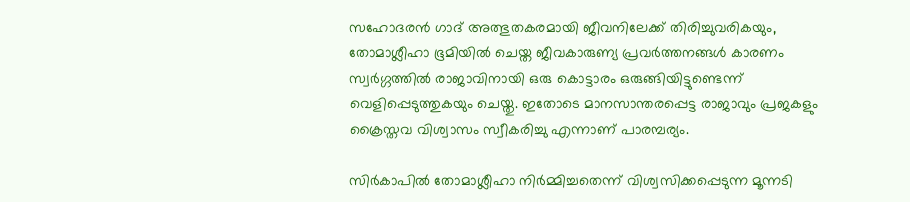സഹോദരന്‍ ഗാദ് അത്ഭുതകരമായി ജീവനിലേക്ക് തിരിച്ചുവരികയും, തോമാശ്ലീഹാ ഭൂമിയില്‍ ചെയ്ത ജീവകാരുണ്യ പ്രവര്‍ത്തനങ്ങള്‍ കാരണം സ്വര്‍ഗ്ഗത്തില്‍ രാജാവിനായി ഒരു കൊട്ടാരം ഒരുങ്ങിയിട്ടുണ്ടെന്ന് വെളിപ്പെടുത്തുകയും ചെയ്തു. ഇതോടെ മാനസാന്തരപ്പെട്ട രാജാവും പ്രജകളും ക്രൈസ്തവ വിശ്വാസം സ്വീകരിച്ചു എന്നാണ് പാരമ്പര്യം.

സിര്‍കാപില്‍ തോമാശ്ലീഹാ നിര്‍മ്മിച്ചതെന്ന് വിശ്വസിക്കപ്പെടുന്ന മൂന്നടി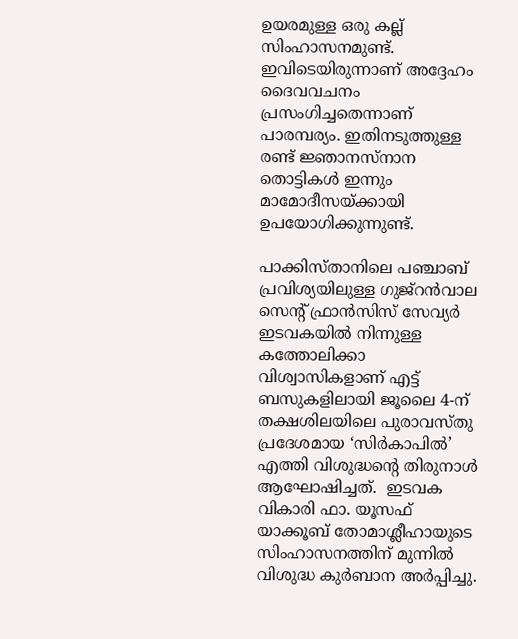ഉയരമുള്ള ഒരു കല്ല് സിംഹാസനമുണ്ട്. ഇവിടെയിരുന്നാണ് അദ്ദേഹം ദൈവവചനം പ്രസംഗിച്ചതെന്നാണ് പാരമ്പര്യം. ഇതിനടുത്തുള്ള രണ്ട് ജ്ഞാനസ്‌നാന തൊട്ടികള്‍ ഇന്നും മാമോദീസയ്ക്കായി ഉപയോഗിക്കുന്നുണ്ട്.

പാക്കിസ്താനിലെ പഞ്ചാബ് പ്രവിശ്യയിലുള്ള ഗുജ്റന്‍വാല സെന്റ് ഫ്രാന്‍സിസ് സേവ്യര്‍ ഇടവകയില്‍ നിന്നുള്ള കത്തോലിക്കാ വിശ്വാസികളാണ് എട്ട് ബസുകളിലായി ജൂലൈ 4-ന് തക്ഷശിലയിലെ പുരാവസ്തു പ്രദേശമായ ‘സിര്‍കാപില്‍’ എത്തി വിശുദ്ധന്റെ തിരുനാള്‍ ആഘോഷിച്ചത്.  ഇടവക വികാരി ഫാ. യൂസഫ് യാക്കൂബ് തോമാശ്ലീഹായുടെ സിംഹാസനത്തിന് മുന്നില്‍ വിശുദ്ധ കുര്‍ബാന അര്‍പ്പിച്ചു.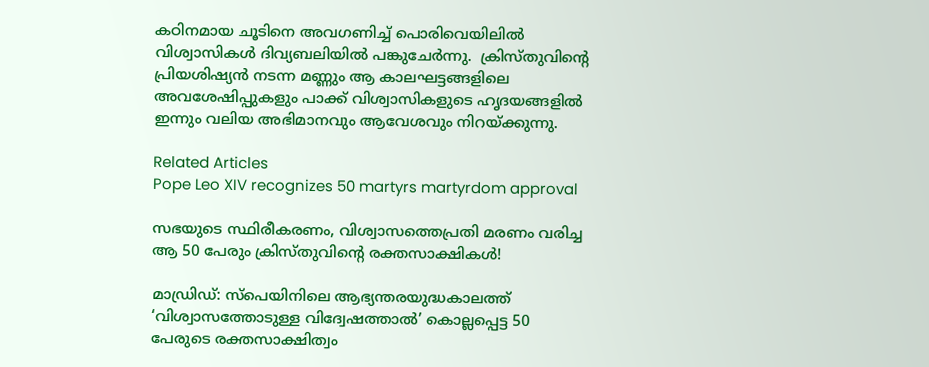കഠിനമായ ചൂടിനെ അവഗണിച്ച് പൊരിവെയിലില്‍ വിശ്വാസികള്‍ ദിവ്യബലിയില്‍ പങ്കുചേര്‍ന്നു.  ക്രിസ്തുവിന്റെ പ്രിയശിഷ്യന്‍ നടന്ന മണ്ണും ആ കാലഘട്ടങ്ങളിലെ അവശേഷിപ്പുകളും പാക്ക് വിശ്വാസികളുടെ ഹൃദയങ്ങളില്‍ ഇന്നും വലിയ അഭിമാനവും ആവേശവും നിറയ്ക്കുന്നു.

Related Articles
Pope Leo XIV recognizes 50 martyrs martyrdom approval

സഭയുടെ സ്ഥിരീകരണം, വിശ്വാസത്തെപ്രതി മരണം വരിച്ച ആ 50 പേരും ക്രിസ്തുവിന്റെ രക്തസാക്ഷികൾ!

മാഡ്രിഡ്: സ്‌പെയിനിലെ ആഭ്യന്തരയുദ്ധകാലത്ത് ‘വിശ്വാസത്തോടുള്ള വിദ്വേഷത്താല്‍’ കൊല്ലപ്പെട്ട 50 പേരുടെ രക്തസാക്ഷിത്വം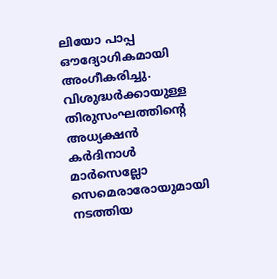ലിയോ പാപ്പ ഔദ്യോഗികമായി അംഗീകരിച്ചു. വിശുദ്ധര്‍ക്കായുള്ള തിരുസംഘത്തിന്റെ അധ്യക്ഷന്‍ കര്‍ദിനാള്‍ മാര്‍സെല്ലോ സെമെരാരോയുമായി നടത്തിയ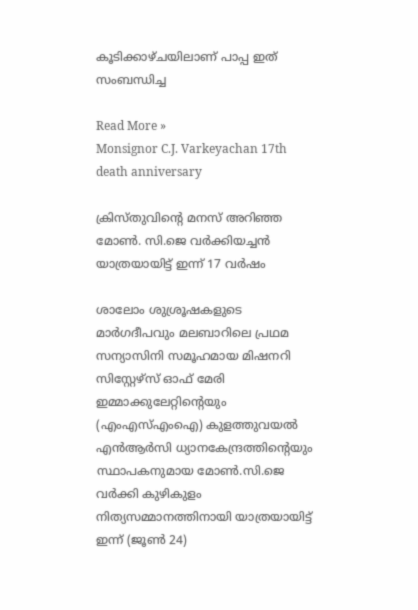കൂടിക്കാഴ്ചയിലാണ് പാപ്പ ഇത് സംബന്ധിച്ച

Read More »
Monsignor C.J. Varkeyachan 17th death anniversary

ക്രിസ്തുവിന്റെ മനസ് അറിഞ്ഞ മോണ്‍. സി.ജെ വര്‍ക്കിയച്ചന്‍ യാത്രയായിട്ട് ഇന്ന് 17 വര്‍ഷം

ശാലോം ശുശ്രൂഷകളുടെ മാര്‍ഗദീപവും മലബാറിലെ പ്രഥമ സന്യാസിനി സമൂഹമായ മിഷനറി സിസ്റ്റേഴ്‌സ് ഓഫ് മേരി ഇമ്മാക്കുലേറ്റിന്റെയും (എംഎസ്എംഐ) കുളത്തുവയല്‍ എന്‍ആര്‍സി ധ്യാനകേന്ദ്രത്തിന്റെയും സ്ഥാപകനുമായ മോണ്‍.സി.ജെ വര്‍ക്കി കുഴികുളം നിത്യസമ്മാനത്തിനായി യാത്രയായിട്ട് ഇന്ന് (ജൂണ്‍ 24)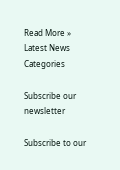Read More »
Latest News
Categories

Subscribe our newsletter

Subscribe to our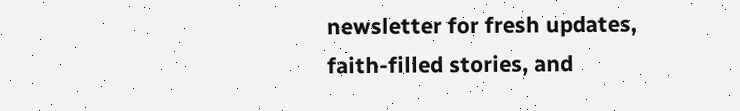newsletter for fresh updates, faith-filled stories, and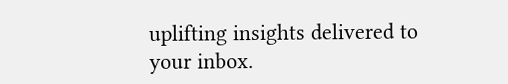uplifting insights delivered to your inbox.